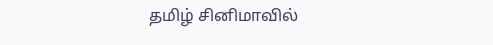தமிழ் சினிமாவில்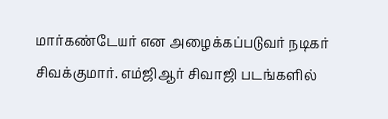மார்கண்டேயர் என அழைக்கப்படுவர் நடிகர் சிவக்குமார். எம்ஜிஆர் சிவாஜி படங்களில்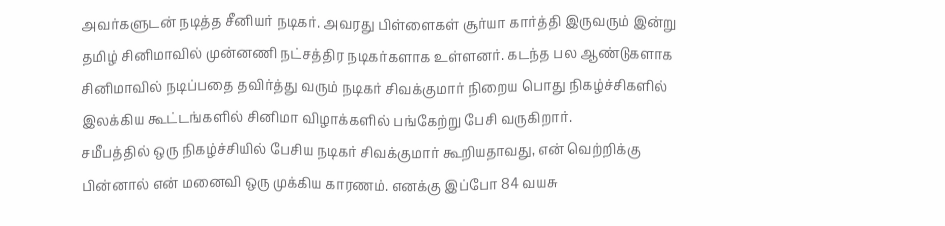அவர்களுடன் நடித்த சீனியர் நடிகர். அவரது பிள்ளைகள் சூர்யா கார்த்தி இருவரும் இன்று தமிழ் சினிமாவில் முன்னணி நட்சத்திர நடிகர்களாக உள்ளனர். கடந்த பல ஆண்டுகளாக சினிமாவில் நடிப்பதை தவிர்த்து வரும் நடிகர் சிவக்குமார் நிறைய பொது நிகழ்ச்சிகளில் இலக்கிய கூட்டங்களில் சினிமா விழாக்களில் பங்கேற்று பேசி வருகிறார்.
சமீபத்தில் ஒரு நிகழ்ச்சியில் பேசிய நடிகர் சிவக்குமார் கூறியதாவது, என் வெற்றிக்கு பின்னால் என் மனைவி ஒரு முக்கிய காரணம். எனக்கு இப்போ 84 வயசு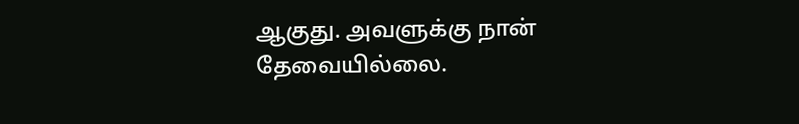ஆகுது. அவளுக்கு நான் தேவையில்லை.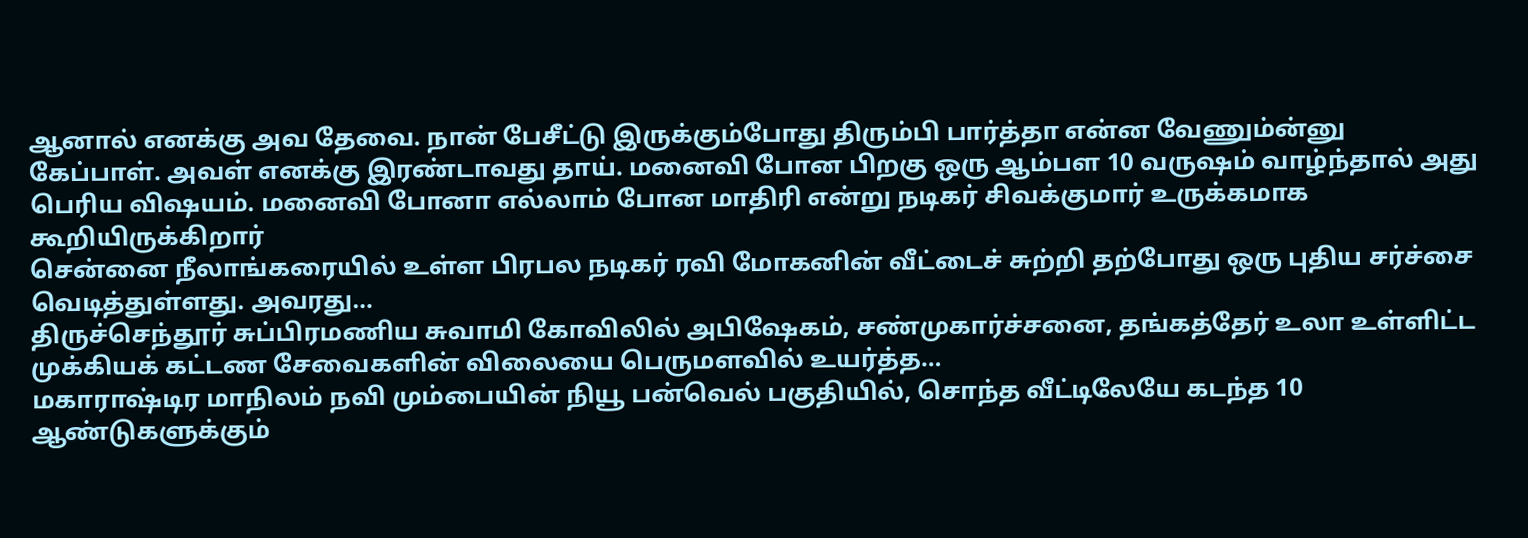ஆனால் எனக்கு அவ தேவை. நான் பேசீட்டு இருக்கும்போது திரும்பி பார்த்தா என்ன வேணும்ன்னு கேப்பாள். அவள் எனக்கு இரண்டாவது தாய். மனைவி போன பிறகு ஒரு ஆம்பள 10 வருஷம் வாழ்ந்தால் அது பெரிய விஷயம். மனைவி போனா எல்லாம் போன மாதிரி என்று நடிகர் சிவக்குமார் உருக்கமாக கூறியிருக்கிறார்
சென்னை நீலாங்கரையில் உள்ள பிரபல நடிகர் ரவி மோகனின் வீட்டைச் சுற்றி தற்போது ஒரு புதிய சர்ச்சை வெடித்துள்ளது. அவரது…
திருச்செந்தூர் சுப்பிரமணிய சுவாமி கோவிலில் அபிஷேகம், சண்முகார்ச்சனை, தங்கத்தேர் உலா உள்ளிட்ட முக்கியக் கட்டண சேவைகளின் விலையை பெருமளவில் உயர்த்த…
மகாராஷ்டிர மாநிலம் நவி மும்பையின் நியூ பன்வெல் பகுதியில், சொந்த வீட்டிலேயே கடந்த 10 ஆண்டுகளுக்கும்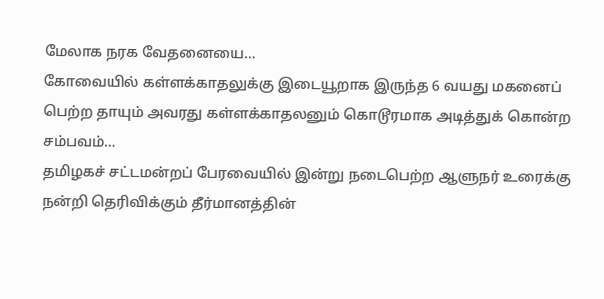மேலாக நரக வேதனையை…
கோவையில் கள்ளக்காதலுக்கு இடையூறாக இருந்த 6 வயது மகனைப் பெற்ற தாயும் அவரது கள்ளக்காதலனும் கொடூரமாக அடித்துக் கொன்ற சம்பவம்…
தமிழகச் சட்டமன்றப் பேரவையில் இன்று நடைபெற்ற ஆளுநர் உரைக்கு நன்றி தெரிவிக்கும் தீர்மானத்தின்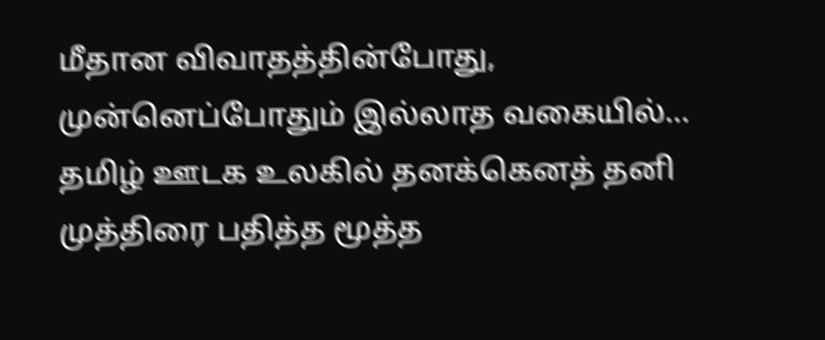மீதான விவாதத்தின்போது, முன்னெப்போதும் இல்லாத வகையில்…
தமிழ் ஊடக உலகில் தனக்கெனத் தனி முத்திரை பதித்த மூத்த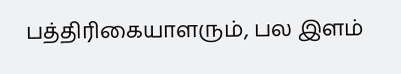பத்திரிகையாளரும், பல இளம்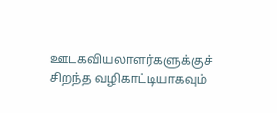ஊடகவியலாளர்களுக்குச் சிறந்த வழிகாட்டியாகவும்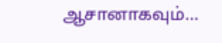ஆசானாகவும்…